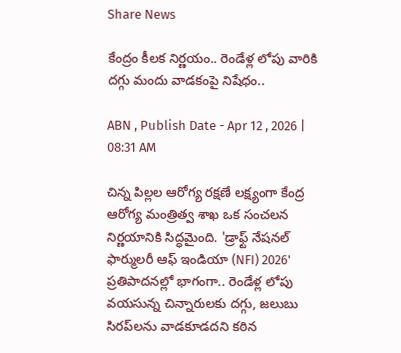Share News

కేంద్రం కీలక నిర్ణయం.. రెండేళ్ల లోపు వారికి దగ్గు మందు వాడకంపై నిషేధం..

ABN , Publish Date - Apr 12 , 2026 | 08:31 AM

చిన్న పిల్లల ఆరోగ్య రక్షణే లక్ష్యంగా కేంద్ర ఆరోగ్య మంత్రిత్వ శాఖ ఒక సంచలన నిర్ణయానికి సిద్ధమైంది. 'డ్రాఫ్ట్ నేషనల్ ఫార్ములరీ ఆఫ్ ఇండియా (NFI) 2026' ప్రతిపాదనల్లో భాగంగా.. రెండేళ్ల లోపు వయసున్న చిన్నారులకు దగ్గు, జలుబు సిరప్‌లను వాడకూడదని కఠిన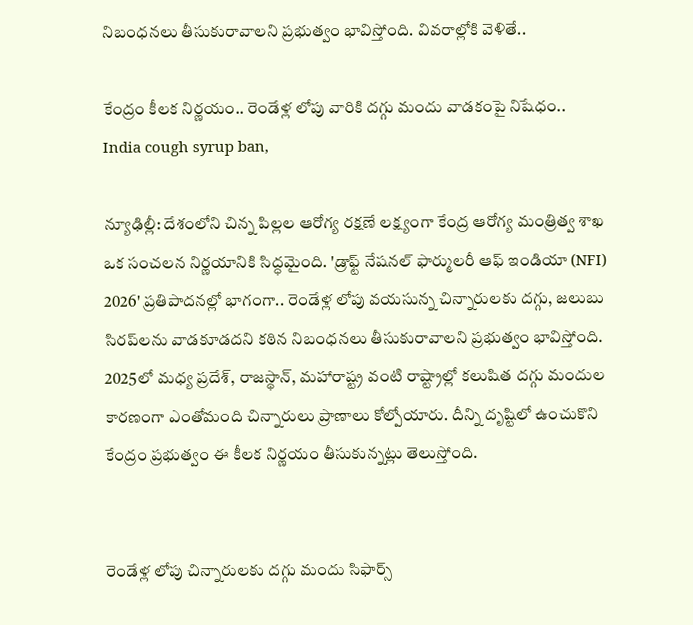నిబంధనలు తీసుకురావాలని ప్రభుత్వం భావిస్తోంది. వివరాల్లోకి వెళితే..

కేంద్రం కీలక నిర్ణయం.. రెండేళ్ల లోపు వారికి దగ్గు మందు వాడకంపై నిషేధం..
India cough syrup ban,

న్యూఢిల్లీ: దేశంలోని చిన్న పిల్లల ఆరోగ్య రక్షణే లక్ష్యంగా కేంద్ర ఆరోగ్య మంత్రిత్వ శాఖ ఒక సంచలన నిర్ణయానికి సిద్ధమైంది. 'డ్రాఫ్ట్ నేషనల్ ఫార్ములరీ ఆఫ్ ఇండియా (NFI) 2026' ప్రతిపాదనల్లో భాగంగా.. రెండేళ్ల లోపు వయసున్న చిన్నారులకు దగ్గు, జలుబు సిరప్‌లను వాడకూడదని కఠిన నిబంధనలు తీసుకురావాలని ప్రభుత్వం భావిస్తోంది. 2025లో మధ్య ప్రదేశ్, రాజస్థాన్, మహారాష్ట్ర వంటి రాష్ట్రాల్లో కలుషిత దగ్గు మందుల కారణంగా ఎంతోమంది చిన్నారులు ప్రాణాలు కోల్పోయారు. దీన్ని దృష్టిలో ఉంచుకొని కేంద్రం ప్రభుత్వం ఈ కీలక నిర్ణయం తీసుకున్నట్లు తెలుస్తోంది.


రెండేళ్ల లోపు చిన్నారులకు దగ్గు మందు సిఫార్స్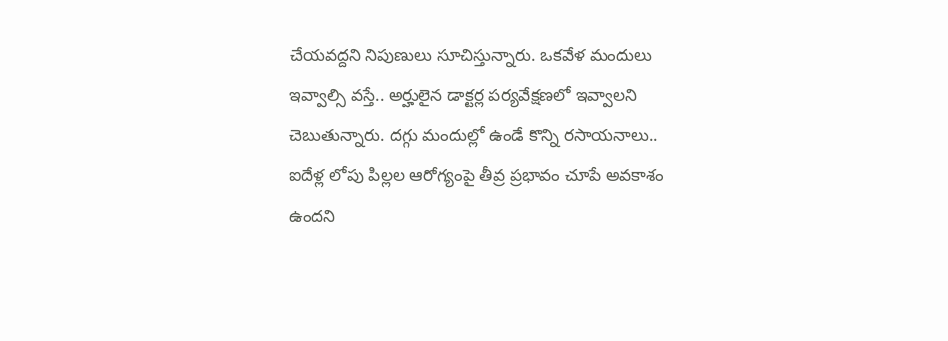చేయవద్దని నిపుణులు సూచిస్తున్నారు. ఒకవేళ మందులు ఇవ్వాల్సి వస్తే.. అర్హులైన డాక్టర్ల పర్యవేక్షణలో ఇవ్వాలని చెబుతున్నారు. దగ్గు మందుల్లో ఉండే కొన్ని రసాయనాలు.. ఐదేళ్ల లోపు పిల్లల ఆరోగ్యంపై తీవ్ర ప్రభావం చూపే అవకాశం ఉందని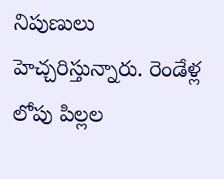నిపుణులు హెచ్చరిస్తున్నారు. రెండేళ్ల లోపు పిల్లల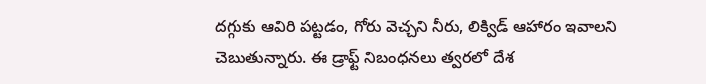దగ్గుకు ఆవిరి పట్టడం, గోరు వెచ్చని నీరు, లిక్విడ్ ఆహారం ఇవాలని చెబుతున్నారు. ఈ డ్రాఫ్ట్ నిబంధనలు త్వరలో దేశ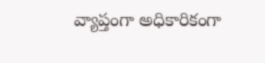వ్యాప్తంగా అధికారికంగా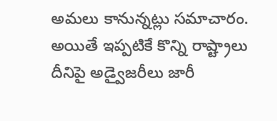అమలు కానున్నట్లు సమాచారం. అయితే ఇప్పటికే కొన్ని రాష్ట్రాలు దీనిపై అడ్వైజరీలు జారీ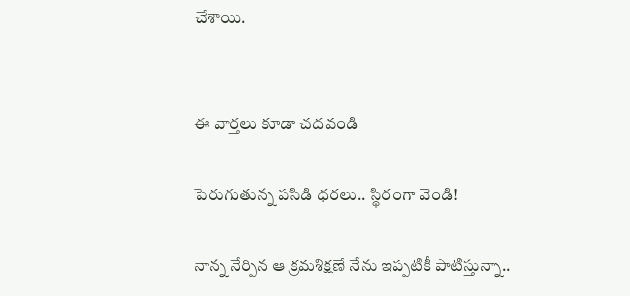చేశాయి.


ఈ వార్తలు కూడా చదవండి

పెరుగుతున్న పసిడి ధరలు.. స్థిరంగా వెండి!

నాన్న నేర్పిన ఆ క్రమశిక్షణే నేను ఇప్పటికీ పాటిస్తున్నా..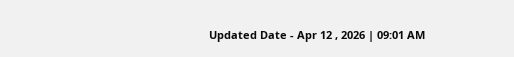Updated Date - Apr 12 , 2026 | 09:01 AM